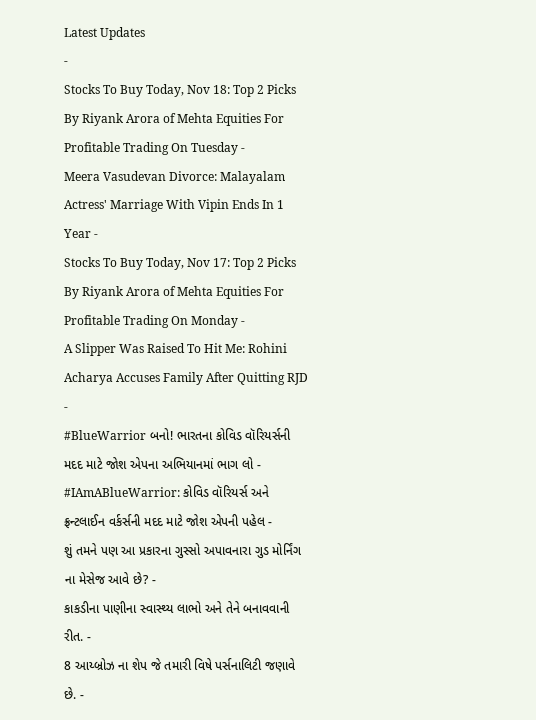Latest Updates
-
Stocks To Buy Today, Nov 18: Top 2 Picks By Riyank Arora of Mehta Equities For Profitable Trading On Tuesday -
Meera Vasudevan Divorce: Malayalam Actress' Marriage With Vipin Ends In 1 Year -
Stocks To Buy Today, Nov 17: Top 2 Picks By Riyank Arora of Mehta Equities For Profitable Trading On Monday -
A Slipper Was Raised To Hit Me: Rohini Acharya Accuses Family After Quitting RJD -
#BlueWarrior બનો! ભારતના કોવિડ વૉરિયર્સની મદદ માટે જોશ એપના અભિયાનમાં ભાગ લો -
#IAmABlueWarrior: કોવિડ વૉરિયર્સ અને ફ્રન્ટલાઈન વર્કર્સની મદદ માટે જોશ એપની પહેલ -
શું તમને પણ આ પ્રકારના ગુસ્સો અપાવનારા ગુડ મોર્નિંગ ના મેસેજ આવે છે? -
કાકડીના પાણીના સ્વાસ્થ્ય લાભો અને તેને બનાવવાની રીત. -
8 આય્બ્રોઝ ના શેપ જે તમારી વિષે પર્સનાલિટી જણાવે છે. -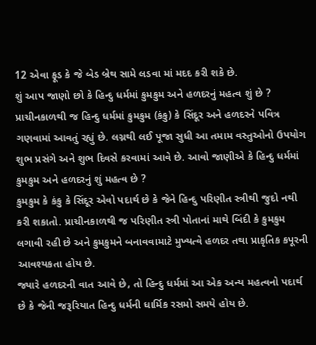12 એવા ફૂડ કે જે બેડ બ્રેથ સામે લડવા માં મદદ કરી શકે છે.
શું આપ જાણો છો કે હિન્દુ ધર્મમાં કુમકુમ અને હળદરનું મહત્વ શું છે ?
પ્રાચીનકાળથી જ હિન્દુ ધર્મમાં કુમકુમ (કંકુ) કે સિંદૂર અને હળદરને પવિત્ર ગણવામાં આવતું રહ્યું છે. લગ્નથી લઈ પૂજા સુધી આ તમામ વસ્તુઓનો ઉપયોગ શુભ પ્રસંગે અને શુભ દિવસે કરવામાં આવે છે. આવો જાણીએ કે હિન્દુ ધર્મમાં કુમકુમ અને હળદરનું શું મહત્વ છે ?
કુમકુમ કે કંકુ કે સિંદૂર એવો પદાર્થ છે કે જેને હિન્દુ પરિણીત સ્ત્રીથી જુદો નથી કરી શકાતો. પ્રાચીનકાળથી જ પરિણીત સ્ત્રી પોતાનાં માથે બિંદી કે કુમકુમ લગાવી રહી છે અને કુમકુમને બનાવવામાટે મુખ્યત્વે હળદર તથા પ્રાકૃતિક કપૂરની આવશ્યકતા હોય છે.
જ્યારે હળદરની વાત આવે છે, તો હિન્દુ ધર્મમાં આ એક અન્ય મહત્વનો પદાર્થ છે કે જેની જરૂરિયાત હિન્દુ ધર્મની ધાર્મિક રસમો સમયે હોય છે.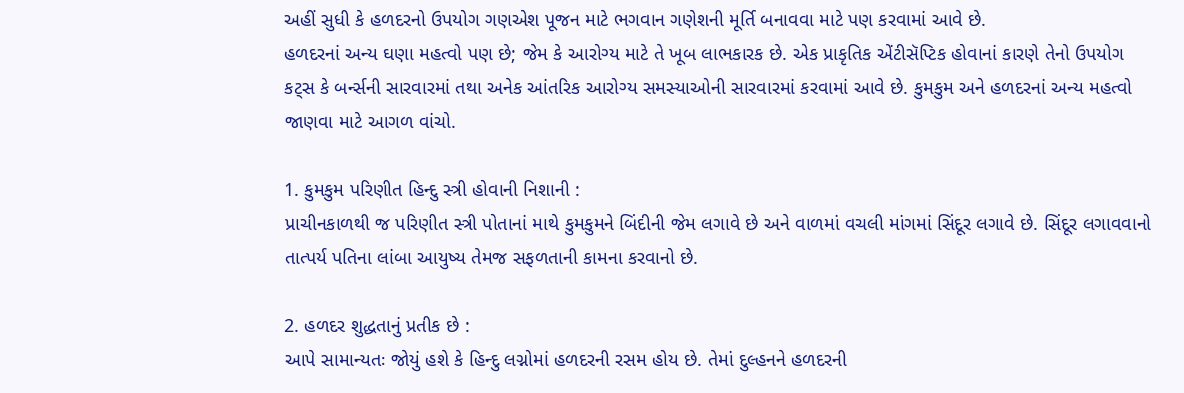અહીં સુધી કે હળદરનો ઉપયોગ ગણએશ પૂજન માટે ભગવાન ગણેશની મૂર્તિ બનાવવા માટે પણ કરવામાં આવે છે.
હળદરનાં અન્ય ઘણા મહત્વો પણ છે; જેમ કે આરોગ્ય માટે તે ખૂબ લાભકારક છે. એક પ્રાકૃતિક એંટીસૅપ્ટિક હોવાનાં કારણે તેનો ઉપયોગ કટ્સ કે બર્ન્સની સારવારમાં તથા અનેક આંતરિક આરોગ્ય સમસ્યાઓની સારવારમાં કરવામાં આવે છે. કુમકુમ અને હળદરનાં અન્ય મહત્વો જાણવા માટે આગળ વાંચો.

1. કુમકુમ પરિણીત હિન્દુ સ્ત્રી હોવાની નિશાની :
પ્રાચીનકાળથી જ પરિણીત સ્ત્રી પોતાનાં માથે કુમકુમને બિંદીની જેમ લગાવે છે અને વાળમાં વચલી માંગમાં સિંદૂર લગાવે છે. સિંદૂર લગાવવાનો તાત્પર્ય પતિના લાંબા આયુષ્ય તેમજ સફળતાની કામના કરવાનો છે.

2. હળદર શુદ્ધતાનું પ્રતીક છે :
આપે સામાન્યતઃ જોયું હશે કે હિન્દુ લગ્નોમાં હળદરની રસમ હોય છે. તેમાં દુલ્હનને હળદરની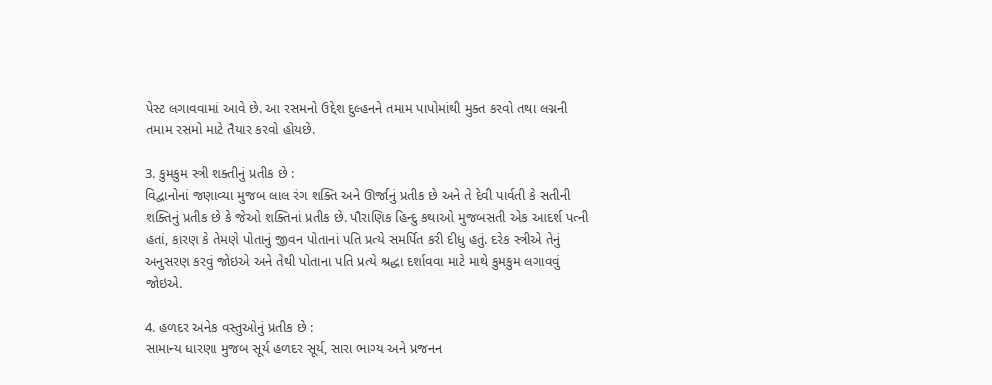પેસ્ટ લગાવવામાં આવે છે. આ રસમનો ઉદ્દેશ દુલ્હનને તમામ પાપોમાંથી મુક્ત કરવો તથા લગ્નની તમામ રસમો માટે તૈયાર કરવો હોયછે.

3. કુમકુમ સ્ત્રી શક્તીનું પ્રતીક છે :
વિદ્વાનોનાં જણાવ્યા મુજબ લાલ રંગ શક્તિ અને ઊર્જાનું પ્રતીક છે અને તે દેવી પાર્વતી કે સતીની શક્તિનું પ્રતીક છે કે જેઓ શક્તિનાં પ્રતીક છે. પૌરાણિક હિન્દુ કથાઓ મુજબસતી એક આદર્શ પત્ની હતાં, કારણ કે તેમણે પોતાનું જીવન પોતાનાં પતિ પ્રત્યે સમર્પિત કરી દીધુ હતું. દરેક સ્ત્રીએ તેનું અનુસરણ કરવું જોઇએ અને તેથી પોતાના પતિ પ્રત્યે શ્રદ્ધા દર્શાવવા માટે માથે કુમકુમ લગાવવું જોઇએ.

4. હળદર અનેક વસ્તુઓનું પ્રતીક છે :
સામાન્ય ધારણા મુજબ સૂર્ય હળદર સૂર્ય, સારા ભાગ્ય અને પ્રજનન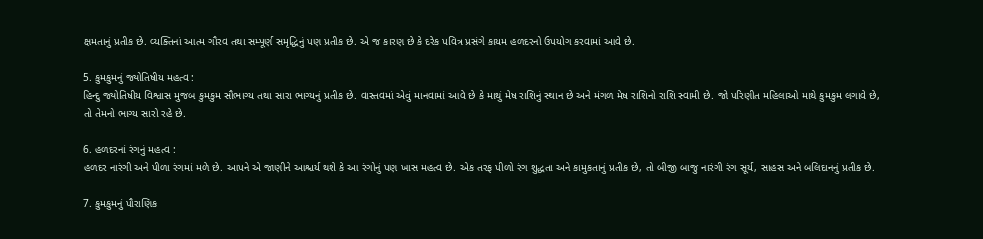ક્ષમતાનું પ્રતીક છે. વ્યક્તિનાં આત્મ ગૌરવ તથા સમ્પૂર્ણ સમૃદ્ધિનું પણ પ્રતીક છે. એ જ કારણ છે કે દરેક પવિત્ર પ્રસંગે કાયમ હળદરનો ઉપયોગ કરવામાં આવે છે.

5. કુમકુમનું જ્યોતિષીય મહત્વ :
હિન્દુ જ્યોતિષીય વિશ્વાસ મુજબ કુમકુમ સૌભાગ્ય તથા સારા ભાગ્યનું પ્રતીક છે. વાસ્તવમાં એવું માનવામાં આવે છે કે માથું મેષ રાશિનું સ્થાન છે અને મંગળ મેષ રાશિનો રાશિ સ્વામી છે. જો પરિણીત મહિલાઓ માથે કુમકુમ લગાવે છે, તો તેમનો ભાગ્ય સારો રહે છે.

6. હળદરનાં રંગનું મહત્વ :
હળદર નારંગી અને પીળા રંગમાં મળે છે. આપને એ જાણીને આશ્ચર્ય થશે કે આ રંગોનું પણ ખાસ મહત્વ છે. એક તરફ પીળો રંગ શુદ્ધતા અને કામુકતાનું પ્રતીક છે, તો બીજી બાજુ નારંગી રંગ સૂર્ય, સાહસ અને બલિદાનનું પ્રતીક છે.

7. કુમકુમનું પૌરાણિક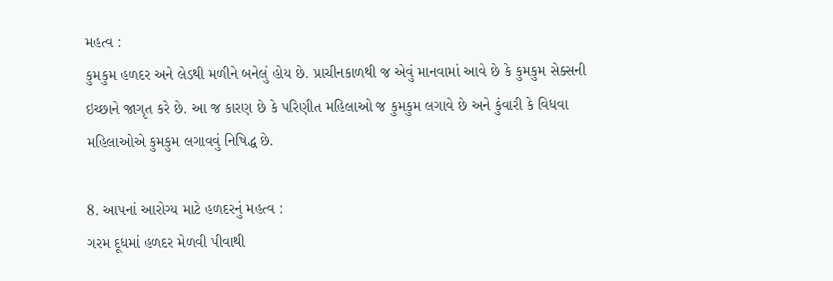મહત્વ :
કુમકુમ હળદર અને લેડથી મળીને બનેલું હોય છે. પ્રાચીનકાળથી જ એવું માનવામાં આવે છે કે કુમકુમ સેક્સની ઇચ્છાને જાગૃત કરે છે. આ જ કારણ છે કે પરિણીત મહિલાઓ જ કુમકુમ લગાવે છે અને કુંવારી કે વિધવા મહિલાઓએ કુમકુમ લગાવવું નિષિદ્ધ છે.

8. આપનાં આરોગ્ય માટે હળદરનું મહત્વ :
ગરમ દૂધમાં હળદર મેળવી પીવાથી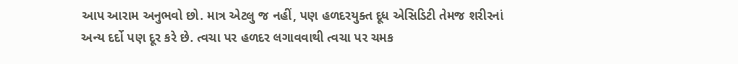આપ આરામ અનુભવો છો. માત્ર એટલુ જ નહીં, પણ હળદરયુક્ત દૂધ એસિડિટી તેમજ શરીરનાં અન્ય દર્દો પણ દૂર કરે છે. ત્વચા પર હળદર લગાવવાથી ત્વચા પર ચમક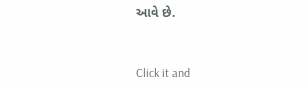આવે છે.



Click it and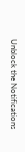Unblock the Notifications